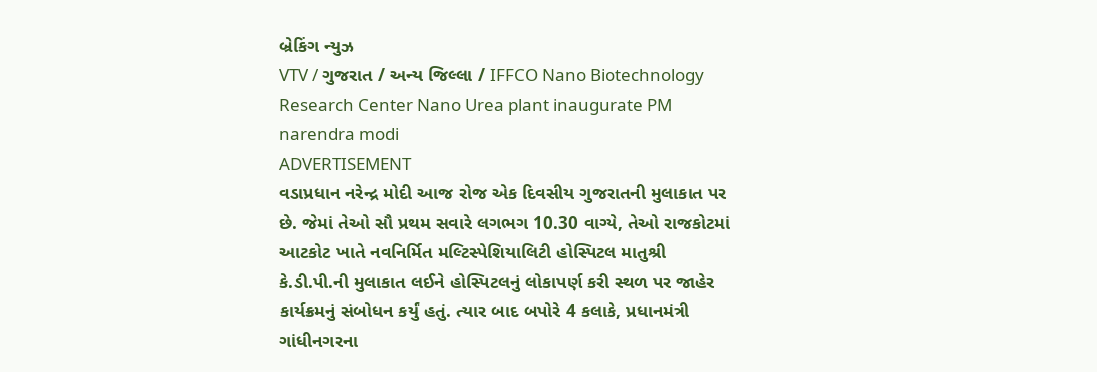બ્રેકિંગ ન્યુઝ
VTV / ગુજરાત / અન્ય જિલ્લા / IFFCO Nano Biotechnology Research Center Nano Urea plant inaugurate PM narendra modi
ADVERTISEMENT
વડાપ્રધાન નરેન્દ્ર મોદી આજ રોજ એક દિવસીય ગુજરાતની મુલાકાત પર છે. જેમાં તેઓ સૌ પ્રથમ સવારે લગભગ 10.30 વાગ્યે, તેઓ રાજકોટમાં આટકોટ ખાતે નવનિર્મિત મલ્ટિસ્પેશિયાલિટી હોસ્પિટલ માતુશ્રી કે.ડી.પી.ની મુલાકાત લઈને હોસ્પિટલનું લોકાપર્ણ કરી સ્થળ પર જાહેર કાર્યક્રમનું સંબોધન કર્યું હતું. ત્યાર બાદ બપોરે 4 કલાકે, પ્રધાનમંત્રી ગાંધીનગરના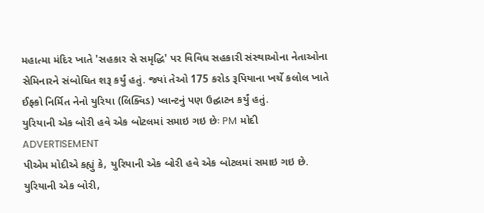મહાત્મા મંદિર ખાતે 'સહકાર સે સમૃદ્ધિ' પર વિવિધ સહકારી સંસ્થાઓના નેતાઓના સેમિનારને સંબોધિત શરૂ કર્યું હતું. જ્યાં તેઓ 175 કરોડ રૂપિયાના ખર્ચે કલોલ ખાતે ઈફ્કો નિર્મિત નેનો યુરિયા (લિક્વિડ) પ્લાન્ટનું પણ ઉદ્ઘાટન કર્યું હતું.
યુરિયાની એક બોરી હવે એક બોટલમાં સમાઇ ગઇ છેઃ PM મોદી
ADVERTISEMENT
પીએમ મોદીએ કહ્યું કે, યુરિયાની એક બોરી હવે એક બોટલમાં સમાઇ ગઇ છે. યુરિયાની એક બોરી,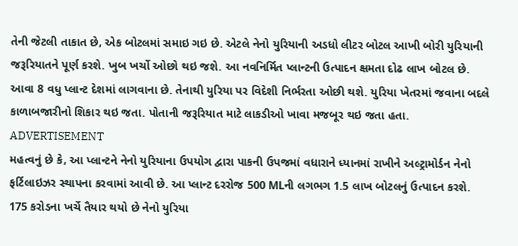તેની જેટલી તાકાત છે, એક બોટલમાં સમાઇ ગઇ છે. એટલે નેનો યુરિયાની અડધો લીટર બોટલ આખી બોરી યુરિયાની જરૂરિયાતને પૂર્ણ કરશે. ખુબ ખર્ચો ઓછો થઇ જશે. આ નવનિર્મિત પ્લાન્ટની ઉત્પાદન ક્ષમતા દોઢ લાખ બોટલ છે. આવા 8 વધુ પ્લાન્ટ દેશમાં લાગવાના છે. તેનાથી યુરિયા પર વિદેશી નિર્ભરતા ઓછી થશે. યુરિયા ખેતરમાં જવાના બદલે કાળાબજારીનો શિકાર થઇ જતા. પોતાની જરૂરિયાત માટે લાકડીઓ ખાવા મજબૂર થઇ જતા હતા.
ADVERTISEMENT
મહત્વનું છે કે, આ પ્લાન્ટને નેનો યુરિયાના ઉપયોગ દ્વારા પાકની ઉપજમાં વધારાને ધ્યાનમાં રાખીને અલ્ટ્રામોર્ડન નેનો ફર્ટિલાઇઝર સ્થાપના કરવામાં આવી છે. આ પ્લાન્ટ દરરોજ 500 MLની લગભગ 1.5 લાખ બોટલનું ઉત્પાદન કરશે.
175 કરોડના ખર્ચે તૈયાર થયો છે નેનો યુરિયા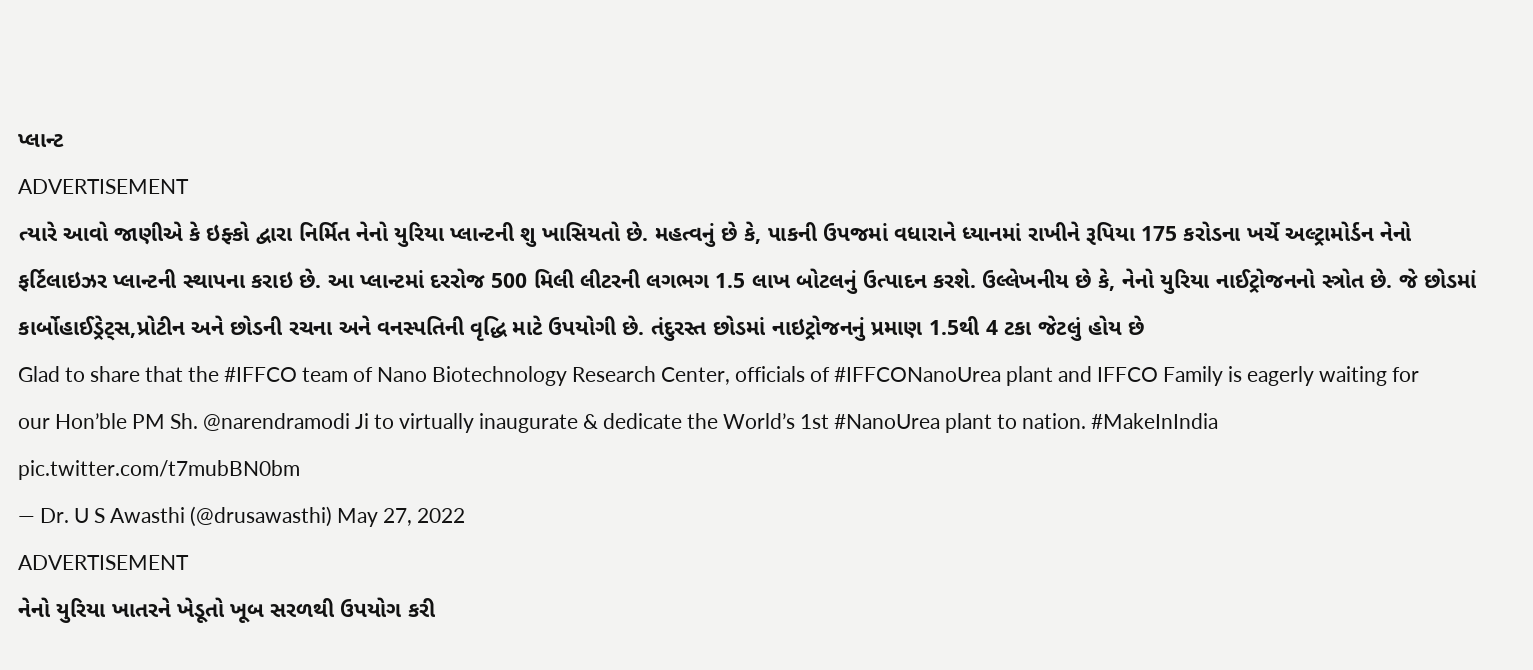પ્લાન્ટ
ADVERTISEMENT
ત્યારે આવો જાણીએ કે ઇફ્કો દ્વારા નિર્મિત નેનો યુરિયા પ્લાન્ટની શુ ખાસિયતો છે. મહત્વનું છે કે, પાકની ઉપજમાં વધારાને ધ્યાનમાં રાખીને રૂપિયા 175 કરોડના ખર્ચે અલ્ટ્રામોર્ડન નેનો ફર્ટિલાઇઝર પ્લાન્ટની સ્થાપના કરાઇ છે. આ પ્લાન્ટમાં દરરોજ 500 મિલી લીટરની લગભગ 1.5 લાખ બોટલનું ઉત્પાદન કરશે. ઉલ્લેખનીય છે કે, નેનો યુરિયા નાઈટ્રોજનનો સ્ત્રોત છે. જે છોડમાં કાર્બોહાઈડ્રેટ્સ,પ્રોટીન અને છોડની રચના અને વનસ્પતિની વૃદ્ધિ માટે ઉપયોગી છે. તંદુરસ્ત છોડમાં નાઇટ્રોજનનું પ્રમાણ 1.5થી 4 ટકા જેટલું હોય છે
Glad to share that the #IFFCO team of Nano Biotechnology Research Center, officials of #IFFCONanoUrea plant and IFFCO Family is eagerly waiting for our Hon’ble PM Sh. @narendramodi Ji to virtually inaugurate & dedicate the World’s 1st #NanoUrea plant to nation. #MakeInIndia pic.twitter.com/t7mubBN0bm
— Dr. U S Awasthi (@drusawasthi) May 27, 2022
ADVERTISEMENT
નેનો યુરિયા ખાતરને ખેડૂતો ખૂબ સરળથી ઉપયોગ કરી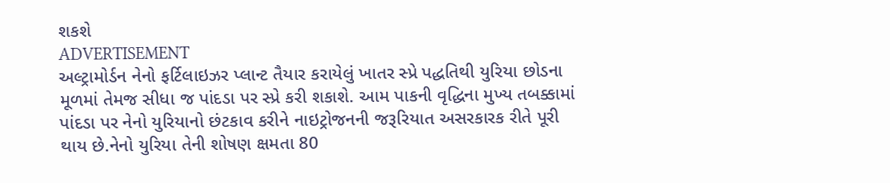શકશે
ADVERTISEMENT
અલ્ટ્રામોર્ડન નેનો ફર્ટિલાઇઝર પ્લાન્ટ તૈયાર કરાયેલું ખાતર સ્પ્રે પદ્ધતિથી યુરિયા છોડના મૂળમાં તેમજ સીધા જ પાંદડા પર સ્પ્રે કરી શકાશે. આમ પાકની વૃદ્ધિના મુખ્ય તબક્કામાં પાંદડા પર નેનો યુરિયાનો છંટકાવ કરીને નાઇટ્રોજનની જરૂરિયાત અસરકારક રીતે પૂરી થાય છે.નેનો યુરિયા તેની શોષણ ક્ષમતા 80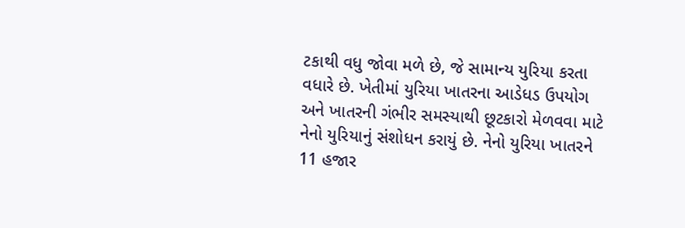ટકાથી વધુ જોવા મળે છે, જે સામાન્ય યુરિયા કરતા વધારે છે. ખેતીમાં યુરિયા ખાતરના આડેધડ ઉપયોગ અને ખાતરની ગંભીર સમસ્યાથી છૂટકારો મેળવવા માટે નેનો યુરિયાનું સંશોધન કરાયું છે. નેનો યુરિયા ખાતરને 11 હજાર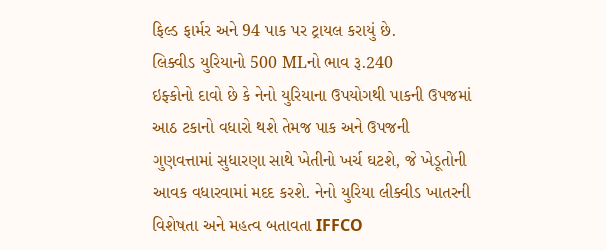ફિલ્ડ ફાર્મર અને 94 પાક પર ટ્રાયલ કરાયું છે.
લિક્વીડ યુરિયાનો 500 MLનો ભાવ રૂ.240
ઇફ્કોનો દાવો છે કે નેનો યુરિયાના ઉપયોગથી પાકની ઉપજમાં આઠ ટકાનો વધારો થશે તેમજ પાક અને ઉપજની ગુણવત્તામાં સુધારણા સાથે ખેતીનો ખર્ચ ઘટશે, જે ખેડૂતોની આવક વધારવામાં મદદ કરશે. નેનો યુરિયા લીક્વીડ ખાતરની વિશેષતા અને મહત્વ બતાવતા IFFCO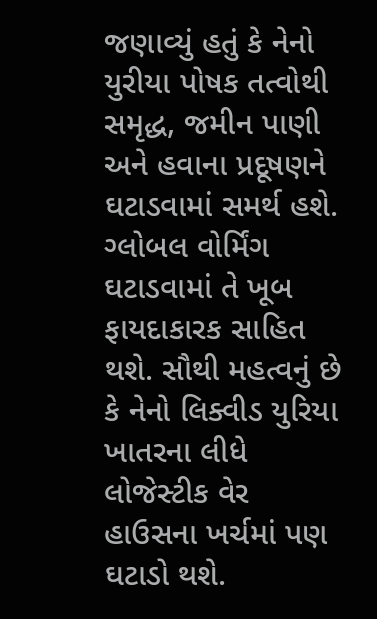જણાવ્યું હતું કે નેનો યુરીયા પોષક તત્વોથી સમૃદ્ધ, જમીન પાણી અને હવાના પ્રદૂષણને ઘટાડવામાં સમર્થ હશે. ગ્લોબલ વોર્મિંગ ઘટાડવામાં તે ખૂબ ફાયદાકારક સાહિત થશે. સૌથી મહત્વનું છે કે નેનો લિક્વીડ યુરિયા ખાતરના લીધે લોજેસ્ટીક વેર હાઉસના ખર્ચમાં પણ ઘટાડો થશે.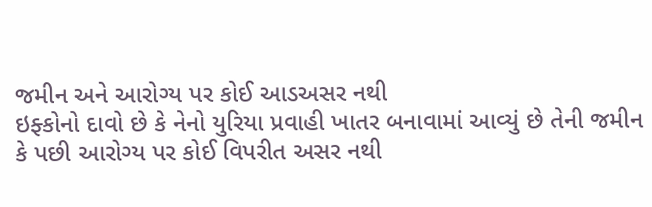જમીન અને આરોગ્ય પર કોઈ આડઅસર નથી
ઇફ્કોનો દાવો છે કે નેનો યુરિયા પ્રવાહી ખાતર બનાવામાં આવ્યું છે તેની જમીન કે પછી આરોગ્ય પર કોઈ વિપરીત અસર નથી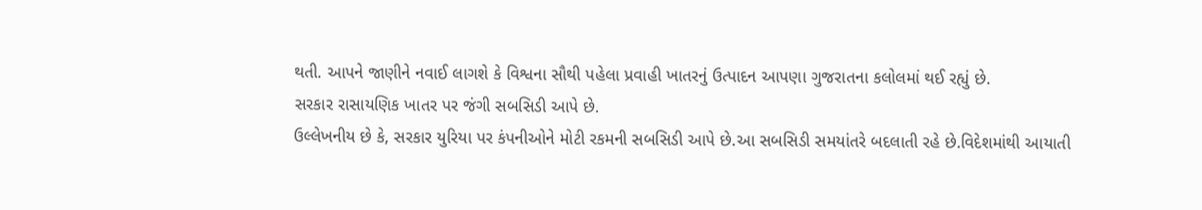થતી. આપને જાણીને નવાઈ લાગશે કે વિશ્વના સૌથી પહેલા પ્રવાહી ખાતરનું ઉત્પાદન આપણા ગુજરાતના કલોલમાં થઈ રહ્યું છે.
સરકાર રાસાયણિક ખાતર પર જંગી સબસિડી આપે છે.
ઉલ્લેખનીય છે કે, સરકાર યુરિયા પર કંપનીઓને મોટી રકમની સબસિડી આપે છે.આ સબસિડી સમયાંતરે બદલાતી રહે છે.વિદેશમાંથી આયાતી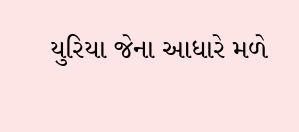યુરિયા જેના આધારે મળે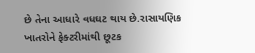છે તેના આધારે વધઘટ થાય છે.રાસાયણિક ખાતરોને ફેક્ટરીમાંથી છૂટક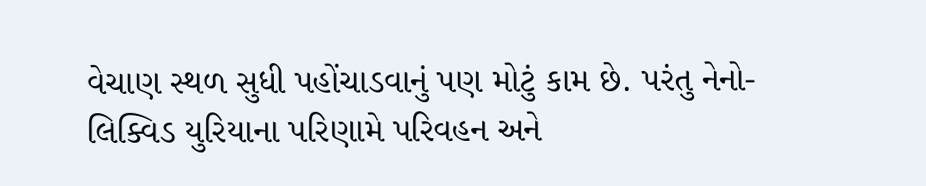વેચાણ સ્થળ સુધી પહોંચાડવાનું પણ મોટું કામ છે. પરંતુ નેનો-લિક્વિડ યુરિયાના પરિણામે પરિવહન અને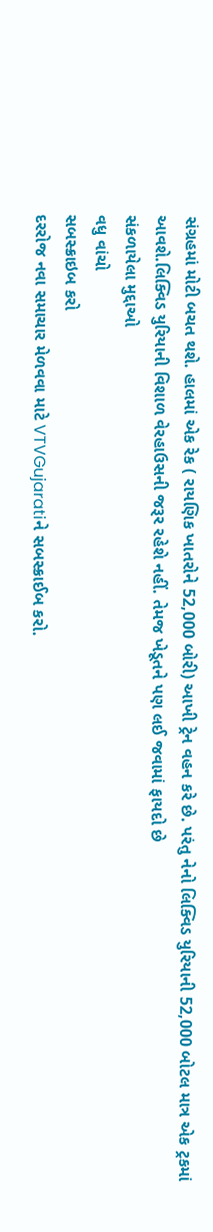સંગ્રહમાં મોટી બચત થશે. હાલમાં એક રેક ( રાયણિક ખાતરોને 52,000 બોરી) આખી ટ્રેન વહન કરે છે. પરંતુ નેનો લિક્વિડ યુરિયાની 52,000 બોટલ માત્ર એક ટ્રકમાં આવશે.લિક્વિડ યુરિયાની વિશાળ વેરહાઉસની જરૂર રહેશે નહીં. તેમજ ખેડૂતને પણ લઈ જવામાં ફાયદો છે
સંકળાયેલા મુદ્દાઓ
વધુ વાંચો
સબસ્ક્રાઇબ કરો
દરરોજ નવા સમાચાર મેળવવા માટે VTVGujaratiને સબસ્ક્રાઈબ કરો.